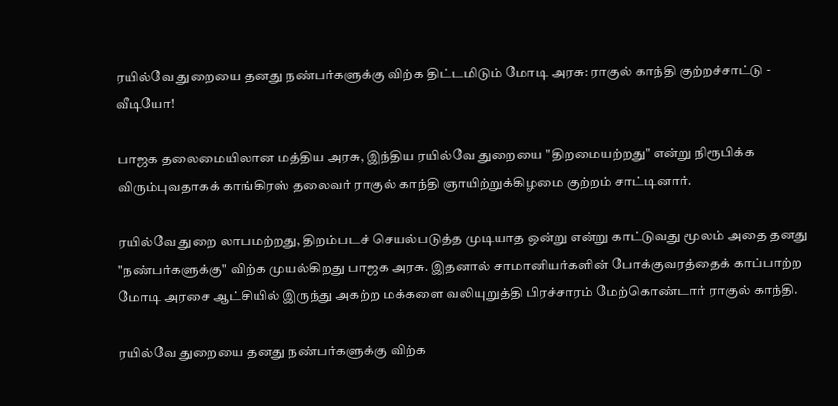ரயில்வே துறையை தனது நண்பர்களுக்கு விற்க திட்டமிடும் மோடி அரசு: ராகுல் காந்தி குற்றச்சாட்டு - வீடியோ!

பாஜக தலைமையிலான மத்திய அரசு, இந்திய ரயில்வே துறையை "திறமையற்றது" என்று நிரூபிக்க விரும்புவதாகக் காங்கிரஸ் தலைவர் ராகுல் காந்தி ஞாயிற்றுக்கிழமை குற்றம் சாட்டினார்.

ரயில்வே துறை லாபமற்றது, திறம்படச் செயல்படுத்த முடியாத ஒன்று என்று காட்டுவது மூலம் அதை தனது "நண்பர்களுக்கு" விற்க முயல்கிறது பாஜக அரசு. இதனால் சாமானியர்களின் போக்குவரத்தைக் காப்பாற்ற மோடி அரசை ஆட்சியில் இருந்து அகற்ற மக்களை வலியுறுத்தி பிரச்சாரம் மேற்கொண்டார் ராகுல் காந்தி.

ரயில்வே துறையை தனது நண்பர்களுக்கு விற்க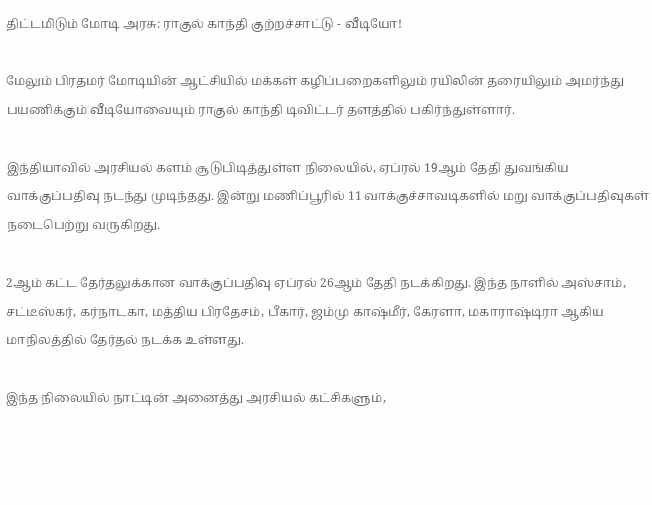திட்டமிடும் மோடி அரசு: ராகுல் காந்தி குற்றச்சாட்டு - வீடியோ!

மேலும் பிரதமர் மோடியின் ஆட்சியில் மக்கள் கழிப்பறைகளிலும் ரயிலின் தரையிலும் அமர்ந்து பயணிக்கும் வீடியோவையும் ராகுல் காந்தி டிவிட்டர் தளத்தில் பகிர்ந்துள்ளார்.

இந்தியாவில் அரசியல் களம் சூடுபிடித்துள்ள நிலையில், ஏப்ரல் 19ஆம் தேதி துவங்கிய வாக்குப்பதிவு நடந்து முடிந்தது. இன்று மணிப்பூரில் 11 வாக்குச்சாவடிகளில் மறு வாக்குப்பதிவுகள் நடைபெற்று வருகிறது.

2ஆம் கட்ட தேர்தலுக்கான வாக்குப்பதிவு ஏப்ரல் 26ஆம் தேதி நடக்கிறது. இந்த நாளில் அஸ்சாம், சட்டீஸ்கர், கர்நாடகா, மத்திய பிரதேசம், பீகார், ஜம்மு காஷ்மீர், கேரளா, மகாராஷ்டிரா ஆகிய மாநிலத்தில் தேர்தல் நடக்க உள்ளது.

இந்த நிலையில் நாட்டின் அனைத்து அரசியல் கட்சிகளும்,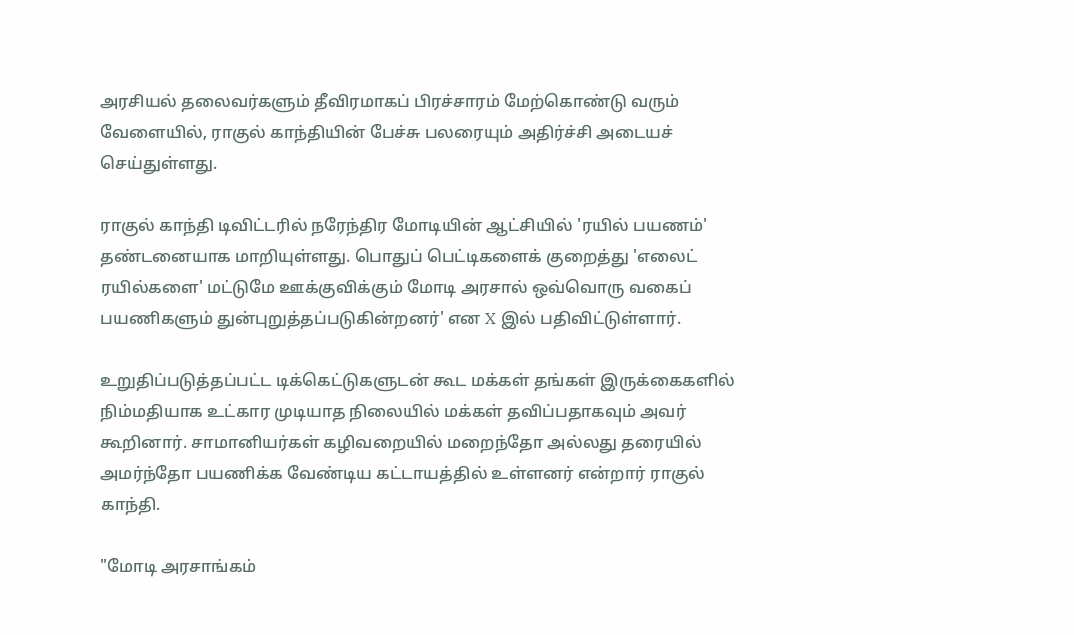அரசியல் தலைவர்களும் தீவிரமாகப் பிரச்சாரம் மேற்கொண்டு வரும் வேளையில், ராகுல் காந்தியின் பேச்சு பலரையும் அதிர்ச்சி அடையச் செய்துள்ளது.

ராகுல் காந்தி டிவிட்டரில் நரேந்திர மோடியின் ஆட்சியில் 'ரயில் பயணம்' தண்டனையாக மாறியுள்ளது. பொதுப் பெட்டிகளைக் குறைத்து 'எலைட் ரயில்களை' மட்டுமே ஊக்குவிக்கும் மோடி அரசால் ஒவ்வொரு வகைப் பயணிகளும் துன்புறுத்தப்படுகின்றனர்' என X இல் பதிவிட்டுள்ளார்.

உறுதிப்படுத்தப்பட்ட டிக்கெட்டுகளுடன் கூட மக்கள் தங்கள் இருக்கைகளில் நிம்மதியாக உட்கார முடியாத நிலையில் மக்கள் தவிப்பதாகவும் அவர் கூறினார். சாமானியர்கள் கழிவறையில் மறைந்தோ அல்லது தரையில் அமர்ந்தோ பயணிக்க வேண்டிய கட்டாயத்தில் உள்ளனர் என்றார் ராகுல் காந்தி.

"மோடி அரசாங்கம்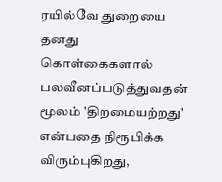ரயில்வே துறையை தனது கொள்கைகளால் பலவீனப்படுத்துவதன் மூலம் 'திறமையற்றது' என்பதை நிரூபிக்க விரும்புகிறது,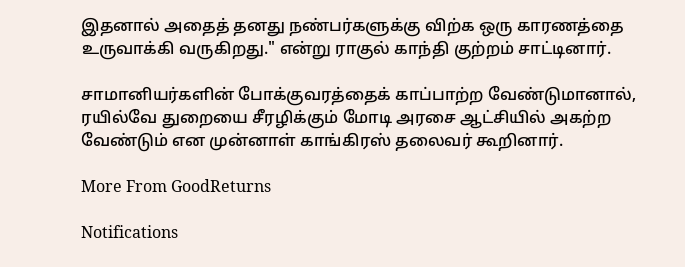இதனால் அதைத் தனது நண்பர்களுக்கு விற்க ஒரு காரணத்தை உருவாக்கி வருகிறது." என்று ராகுல் காந்தி குற்றம் சாட்டினார்.

சாமானியர்களின் போக்குவரத்தைக் காப்பாற்ற வேண்டுமானால், ரயில்வே துறையை சீரழிக்கும் மோடி அரசை ஆட்சியில் அகற்ற வேண்டும் என முன்னாள் காங்கிரஸ் தலைவர் கூறினார்.

More From GoodReturns

Notifications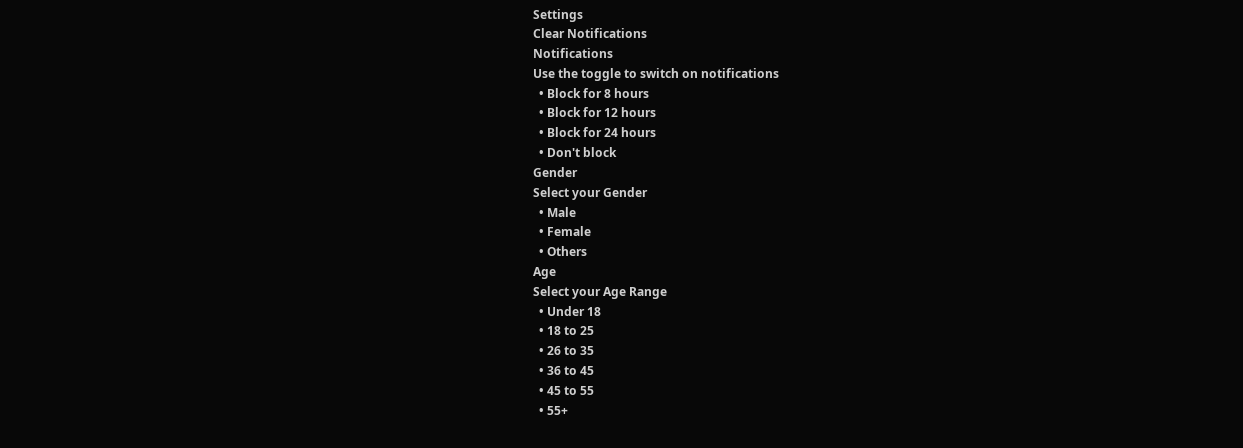Settings
Clear Notifications
Notifications
Use the toggle to switch on notifications
  • Block for 8 hours
  • Block for 12 hours
  • Block for 24 hours
  • Don't block
Gender
Select your Gender
  • Male
  • Female
  • Others
Age
Select your Age Range
  • Under 18
  • 18 to 25
  • 26 to 35
  • 36 to 45
  • 45 to 55
  • 55+